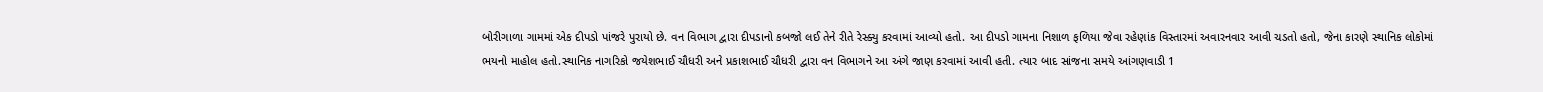બોરીગાળા ગામમાં એક દીપડો પાંજરે પુરાયો છે. વન વિભાગ દ્વારા દીપડાનો કબજો લઈ તેને રીતે રેસ્ક્યુ કરવામાં આવ્યો હતો. આ દીપડો ગામના નિશાળ ફળિયા જેવા રહેણાંક વિસ્તારમાં અવારનવાર આવી ચડતો હતો, જેના કારણે સ્થાનિક લોકોમાં ભયનો માહોલ હતો.સ્થાનિક નાગરિકો જયેશભાઈ ચૌધરી અને પ્રકાશભાઈ ચૌધરી દ્વારા વન વિભાગને આ અંગે જાણ કરવામાં આવી હતી. ત્યાર બાદ સાંજના સમયે આંગણવાડી 1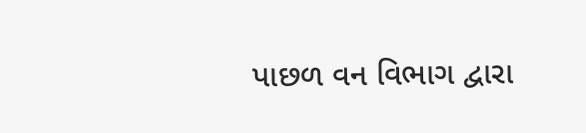પાછળ વન વિભાગ દ્વારા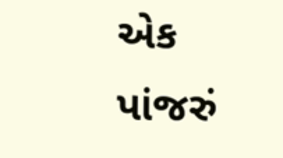એક પાંજરું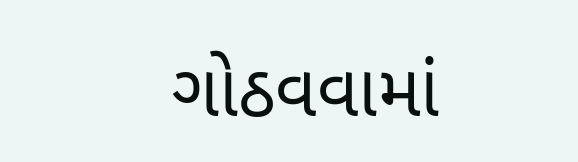ગોઠવવામાં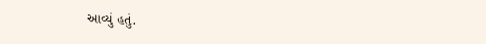આવ્યું હતું.